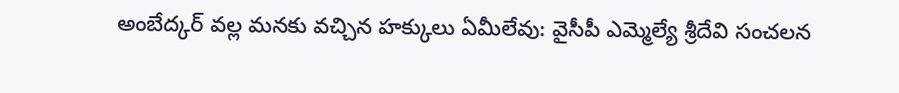అంబేద్కర్ వల్ల మనకు వచ్చిన హక్కులు ఏమీలేవు: వైసీపీ ఎమ్మెల్యే శ్రీదేవి సంచలన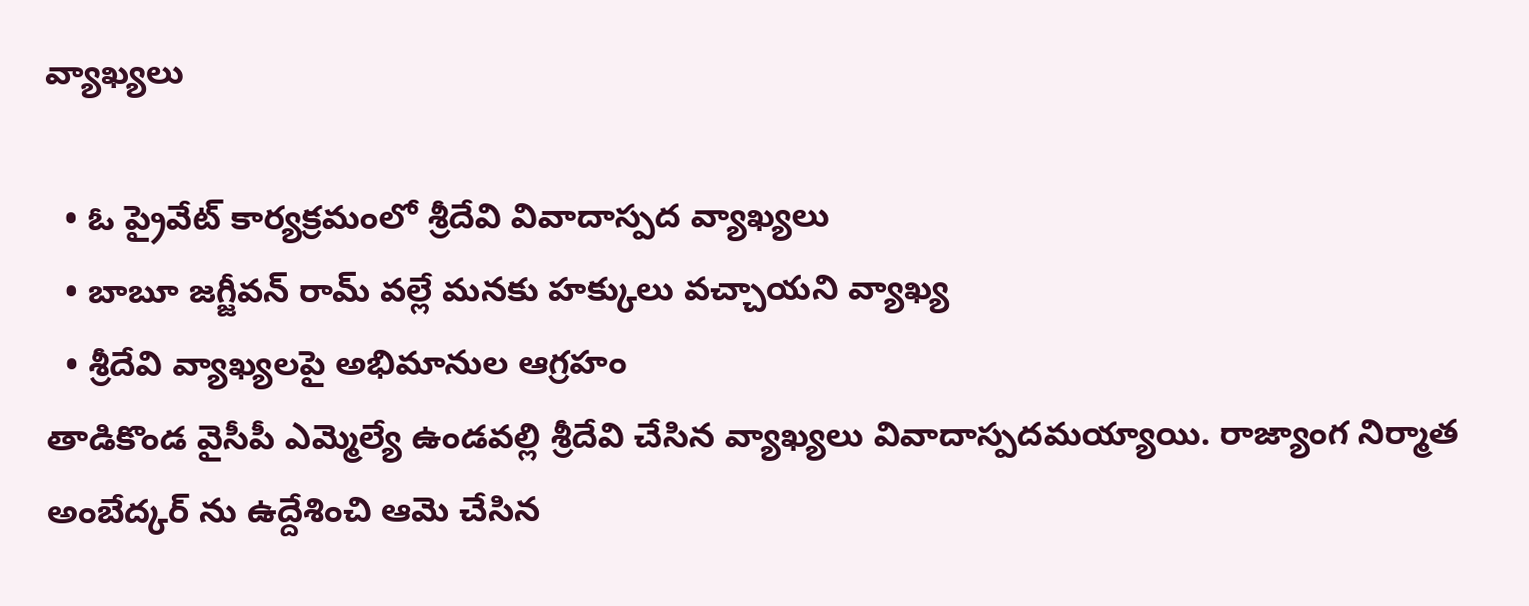వ్యాఖ్యలు

  • ఓ ప్రైవేట్ కార్యక్రమంలో శ్రీదేవి వివాదాస్పద వ్యాఖ్యలు
  • బాబూ జగ్జీవన్ రామ్ వల్లే మనకు హక్కులు వచ్చాయని వ్యాఖ్య
  • శ్రీదేవి వ్యాఖ్యలపై అభిమానుల ఆగ్రహం
తాడికొండ వైసీపీ ఎమ్మెల్యే ఉండవల్లి శ్రీదేవి చేసిన వ్యాఖ్యలు వివాదాస్పదమయ్యాయి. రాజ్యాంగ నిర్మాత అంబేద్కర్ ను ఉద్దేశించి ఆమె చేసిన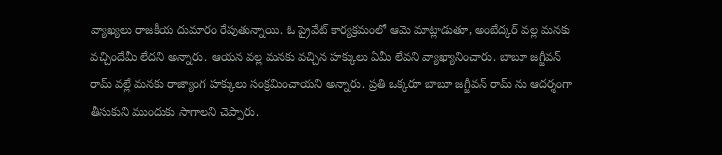వ్యాఖ్యలు రాజకీయ దుమారం రేపుతున్నాయి. ఓ ప్రైవేట్ కార్యక్రమంలో ఆమె మాట్లాడుతూ, అంబేద్కర్ వల్ల మనకు వచ్చిందేమీ లేదని అన్నారు. ఆయన వల్ల మనకు వచ్చిన హక్కులు ఏమీ లేవని వ్యాఖ్యానించారు. బాబూ జగ్జీవన్ రామ్ వల్లే మనకు రాజ్యాంగ హక్కులు సంక్రమించాయని అన్నారు. ప్రతి ఒక్కరూ బాబూ జగ్జీవన్ రామ్ ను ఆదర్శంగా తీసుకుని ముందుకు సాగాలని చెప్పారు.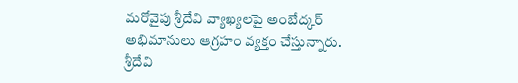మరోవైపు శ్రీదేవి వ్యాఖ్యలపై అంబేద్కర్ అభిమానులు ఆగ్రహం వ్యక్తం చేస్తున్నారు. శ్రీదేవి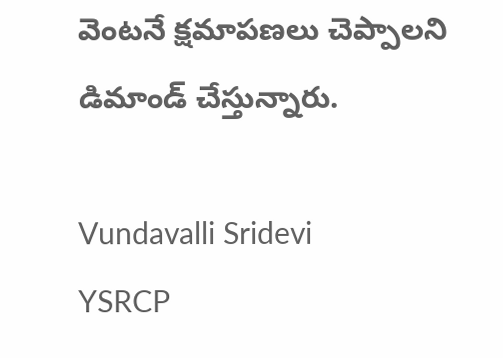వెంటనే క్షమాపణలు చెప్పాలని డిమాండ్ చేస్తున్నారు.

Vundavalli Sridevi
YSRCP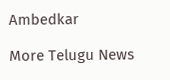Ambedkar

More Telugu News